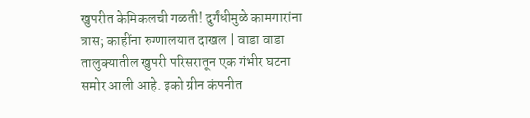खुपरीत केमिकलची गळती! दुर्गंधीमुळे कामगारांना त्रास; काहींना रुग्णालयात दाखल | वाडा वाडा तालुक्यातील खुपरी परिसरातून एक गंभीर घटना समोर आली आहे. इको ग्रीन कंपनीत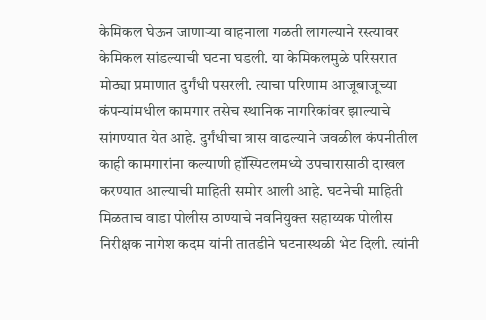केमिकल घेऊन जाणाऱ्या वाहनाला गळती लागल्याने रस्त्यावर केमिकल सांडल्याची घटना घडली. या केमिकलमुळे परिसरात मोठ्या प्रमाणात दुर्गंधी पसरली. त्याचा परिणाम आजूबाजूच्या कंपन्यांमधील कामगार तसेच स्थानिक नागरिकांवर झाल्याचे सांगण्यात येत आहे. दुर्गंधीचा त्रास वाढल्याने जवळील कंपनीतील काही कामगारांना कल्याणी हॉस्पिटलमध्ये उपचारासाठी दाखल करण्यात आल्याची माहिती समोर आली आहे. घटनेची माहिती मिळताच वाडा पोलीस ठाण्याचे नवनियुक्त सहाय्यक पोलीस निरीक्षक नागेश कदम यांनी तातडीने घटनास्थळी भेट दिली. त्यांनी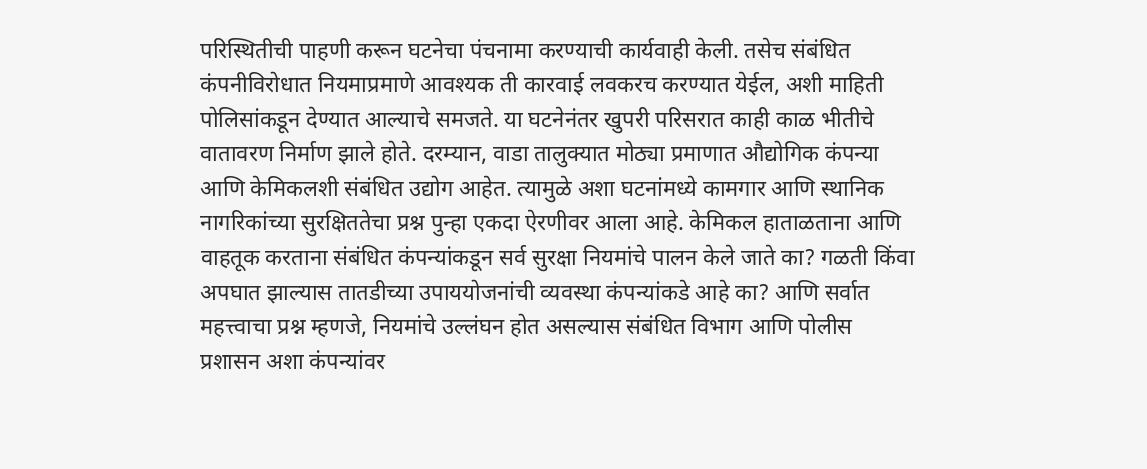परिस्थितीची पाहणी करून घटनेचा पंचनामा करण्याची कार्यवाही केली. तसेच संबंधित कंपनीविरोधात नियमाप्रमाणे आवश्यक ती कारवाई लवकरच करण्यात येईल, अशी माहिती पोलिसांकडून देण्यात आल्याचे समजते. या घटनेनंतर खुपरी परिसरात काही काळ भीतीचे वातावरण निर्माण झाले होते. दरम्यान, वाडा तालुक्यात मोठ्या प्रमाणात औद्योगिक कंपन्या आणि केमिकलशी संबंधित उद्योग आहेत. त्यामुळे अशा घटनांमध्ये कामगार आणि स्थानिक नागरिकांच्या सुरक्षिततेचा प्रश्न पुन्हा एकदा ऐरणीवर आला आहे. केमिकल हाताळताना आणि वाहतूक करताना संबंधित कंपन्यांकडून सर्व सुरक्षा नियमांचे पालन केले जाते का? गळती किंवा अपघात झाल्यास तातडीच्या उपाययोजनांची व्यवस्था कंपन्यांकडे आहे का? आणि सर्वात महत्त्वाचा प्रश्न म्हणजे, नियमांचे उल्लंघन होत असल्यास संबंधित विभाग आणि पोलीस प्रशासन अशा कंपन्यांवर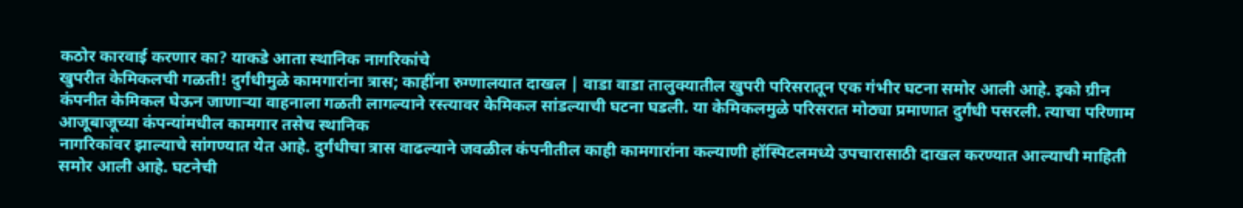कठोर कारवाई करणार का? याकडे आता स्थानिक नागरिकांचे
खुपरीत केमिकलची गळती! दुर्गंधीमुळे कामगारांना त्रास; काहींना रुग्णालयात दाखल | वाडा वाडा तालुक्यातील खुपरी परिसरातून एक गंभीर घटना समोर आली आहे. इको ग्रीन कंपनीत केमिकल घेऊन जाणाऱ्या वाहनाला गळती लागल्याने रस्त्यावर केमिकल सांडल्याची घटना घडली. या केमिकलमुळे परिसरात मोठ्या प्रमाणात दुर्गंधी पसरली. त्याचा परिणाम आजूबाजूच्या कंपन्यांमधील कामगार तसेच स्थानिक
नागरिकांवर झाल्याचे सांगण्यात येत आहे. दुर्गंधीचा त्रास वाढल्याने जवळील कंपनीतील काही कामगारांना कल्याणी हॉस्पिटलमध्ये उपचारासाठी दाखल करण्यात आल्याची माहिती समोर आली आहे. घटनेची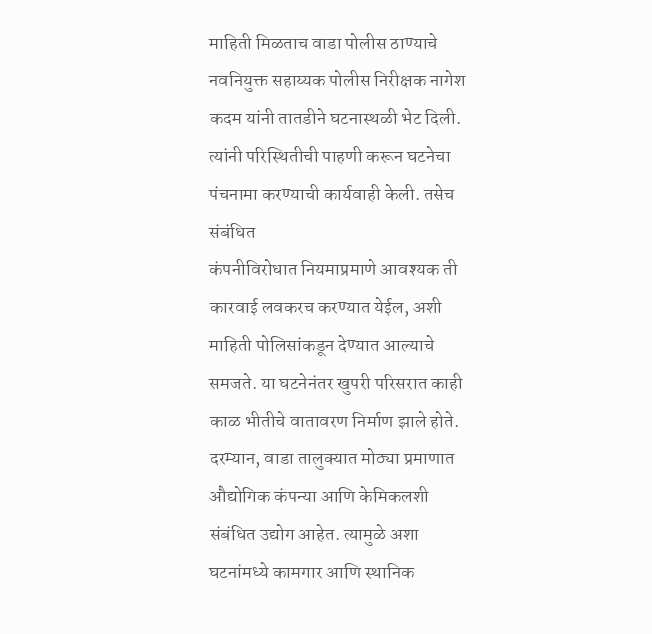माहिती मिळताच वाडा पोलीस ठाण्याचे नवनियुक्त सहाय्यक पोलीस निरीक्षक नागेश कदम यांनी तातडीने घटनास्थळी भेट दिली. त्यांनी परिस्थितीची पाहणी करून घटनेचा पंचनामा करण्याची कार्यवाही केली. तसेच संबंधित
कंपनीविरोधात नियमाप्रमाणे आवश्यक ती कारवाई लवकरच करण्यात येईल, अशी माहिती पोलिसांकडून देण्यात आल्याचे समजते. या घटनेनंतर खुपरी परिसरात काही काळ भीतीचे वातावरण निर्माण झाले होते. दरम्यान, वाडा तालुक्यात मोठ्या प्रमाणात औद्योगिक कंपन्या आणि केमिकलशी संबंधित उद्योग आहेत. त्यामुळे अशा घटनांमध्ये कामगार आणि स्थानिक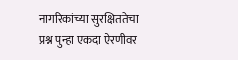नागरिकांच्या सुरक्षिततेचा प्रश्न पुन्हा एकदा ऐरणीवर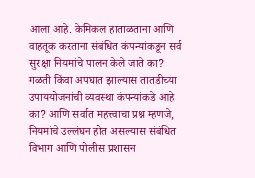आला आहे. केमिकल हाताळताना आणि वाहतूक करताना संबंधित कंपन्यांकडून सर्व सुरक्षा नियमांचे पालन केले जाते का? गळती किंवा अपघात झाल्यास तातडीच्या उपाययोजनांची व्यवस्था कंपन्यांकडे आहे का? आणि सर्वात महत्त्वाचा प्रश्न म्हणजे, नियमांचे उल्लंघन होत असल्यास संबंधित विभाग आणि पोलीस प्रशासन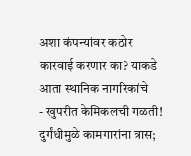अशा कंपन्यांवर कठोर कारवाई करणार का? याकडे आता स्थानिक नागरिकांचे
- खुपरीत केमिकलची गळती! दुर्गंधीमुळे कामगारांना त्रास;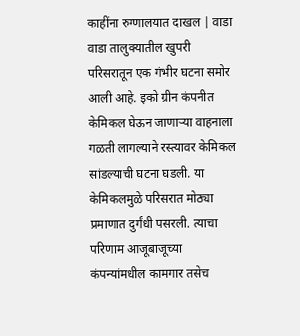काहींना रुग्णालयात दाखल | वाडा वाडा तालुक्यातील खुपरी परिसरातून एक गंभीर घटना समोर आली आहे. इको ग्रीन कंपनीत केमिकल घेऊन जाणाऱ्या वाहनाला गळती लागल्याने रस्त्यावर केमिकल सांडल्याची घटना घडली. या केमिकलमुळे परिसरात मोठ्या प्रमाणात दुर्गंधी पसरली. त्याचा परिणाम आजूबाजूच्या कंपन्यांमधील कामगार तसेच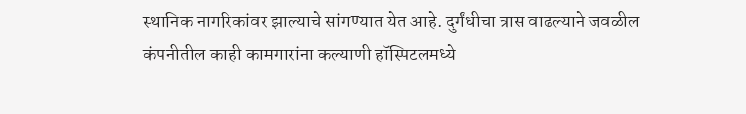स्थानिक नागरिकांवर झाल्याचे सांगण्यात येत आहे. दुर्गंधीचा त्रास वाढल्याने जवळील कंपनीतील काही कामगारांना कल्याणी हॉस्पिटलमध्ये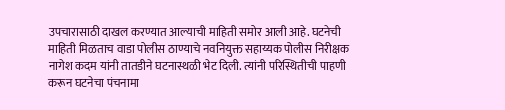उपचारासाठी दाखल करण्यात आल्याची माहिती समोर आली आहे. घटनेची माहिती मिळताच वाडा पोलीस ठाण्याचे नवनियुक्त सहाय्यक पोलीस निरीक्षक नागेश कदम यांनी तातडीने घटनास्थळी भेट दिली. त्यांनी परिस्थितीची पाहणी करून घटनेचा पंचनामा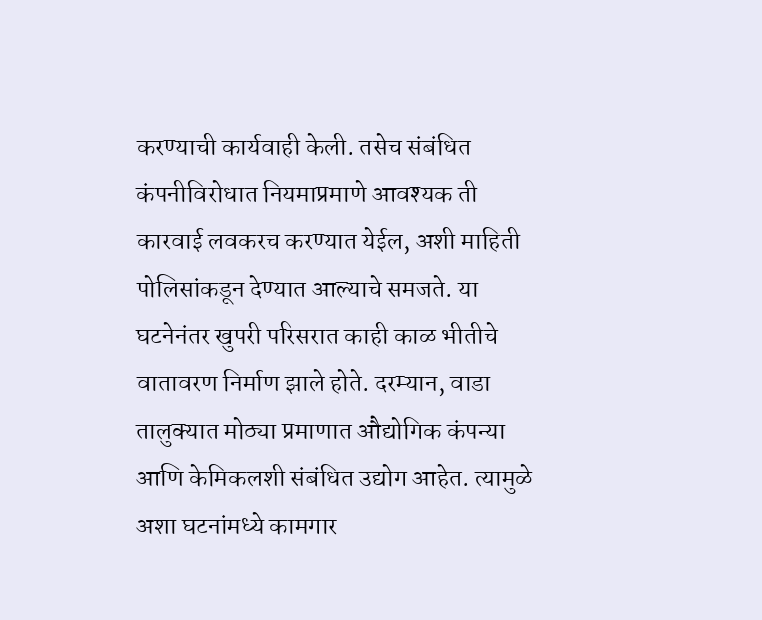करण्याची कार्यवाही केली. तसेच संबंधित कंपनीविरोधात नियमाप्रमाणे आवश्यक ती कारवाई लवकरच करण्यात येईल, अशी माहिती पोलिसांकडून देण्यात आल्याचे समजते. या घटनेनंतर खुपरी परिसरात काही काळ भीतीचे वातावरण निर्माण झाले होते. दरम्यान, वाडा तालुक्यात मोठ्या प्रमाणात औद्योगिक कंपन्या आणि केमिकलशी संबंधित उद्योग आहेत. त्यामुळे अशा घटनांमध्ये कामगार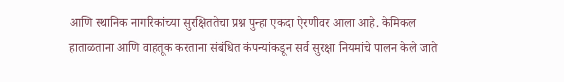आणि स्थानिक नागरिकांच्या सुरक्षिततेचा प्रश्न पुन्हा एकदा ऐरणीवर आला आहे. केमिकल हाताळताना आणि वाहतूक करताना संबंधित कंपन्यांकडून सर्व सुरक्षा नियमांचे पालन केले जाते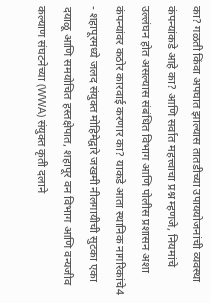का? गळती किंवा अपघात झाल्यास तातडीच्या उपाययोजनांची व्यवस्था कंपन्यांकडे आहे का? आणि सर्वात महत्त्वाचा प्रश्न म्हणजे, नियमांचे उल्लंघन होत असल्यास संबंधित विभाग आणि पोलीस प्रशासन अशा कंपन्यांवर कठोर कारवाई करणार का? याकडे आता स्थानिक नागरिकांचे4
- शहापूरमध्ये जलद संयुक्त मोहिमेद्वारे जखमी नीलगायीची सुटका एका दयाळू आणि समयोचित हस्तक्षेपात, शहापूर वन विभाग आणि वन्यजीव कल्याण संघटनेच्या (WWA) संयुक्त कृती दलाने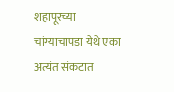शहापूरच्या चांग्याचापडा येथे एका अत्यंत संकटात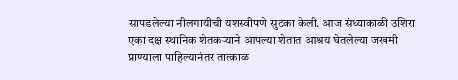सापडलेल्या नीलगायीची यशस्वीपणे सुटका केली. आज संध्याकाळी उशिरा एका दक्ष स्थानिक शेतकऱ्याने आपल्या शेतात आश्रय घेतलेल्या जखमी प्राण्याला पाहिल्यानंतर तात्काळ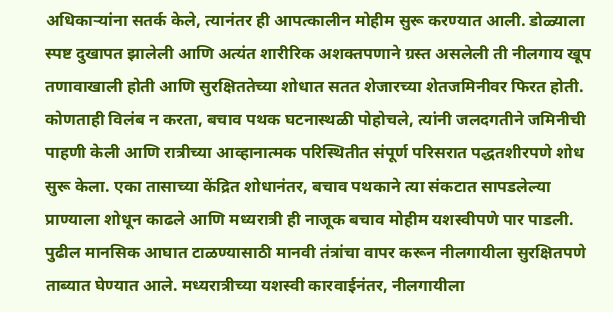अधिकाऱ्यांना सतर्क केले, त्यानंतर ही आपत्कालीन मोहीम सुरू करण्यात आली. डोळ्याला स्पष्ट दुखापत झालेली आणि अत्यंत शारीरिक अशक्तपणाने ग्रस्त असलेली ती नीलगाय खूप तणावाखाली होती आणि सुरक्षिततेच्या शोधात सतत शेजारच्या शेतजमिनीवर फिरत होती. कोणताही विलंब न करता, बचाव पथक घटनास्थळी पोहोचले, त्यांनी जलदगतीने जमिनीची पाहणी केली आणि रात्रीच्या आव्हानात्मक परिस्थितीत संपूर्ण परिसरात पद्धतशीरपणे शोध सुरू केला. एका तासाच्या केंद्रित शोधानंतर, बचाव पथकाने त्या संकटात सापडलेल्या प्राण्याला शोधून काढले आणि मध्यरात्री ही नाजूक बचाव मोहीम यशस्वीपणे पार पाडली. पुढील मानसिक आघात टाळण्यासाठी मानवी तंत्रांचा वापर करून नीलगायीला सुरक्षितपणे ताब्यात घेण्यात आले. मध्यरात्रीच्या यशस्वी कारवाईनंतर, नीलगायीला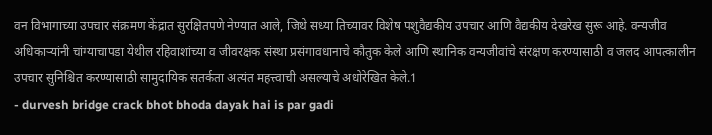वन विभागाच्या उपचार संक्रमण केंद्रात सुरक्षितपणे नेण्यात आले, जिथे सध्या तिच्यावर विशेष पशुवैद्यकीय उपचार आणि वैद्यकीय देखरेख सुरू आहे. वन्यजीव अधिकाऱ्यांनी चांग्याचापडा येथील रहिवाशांच्या व जीवरक्षक संस्था प्रसंगावधानाचे कौतुक केले आणि स्थानिक वन्यजीवांचे संरक्षण करण्यासाठी व जलद आपत्कालीन उपचार सुनिश्चित करण्यासाठी सामुदायिक सतर्कता अत्यंत महत्त्वाची असल्याचे अधोरेखित केले.1
- durvesh bridge crack bhot bhoda dayak hai is par gadi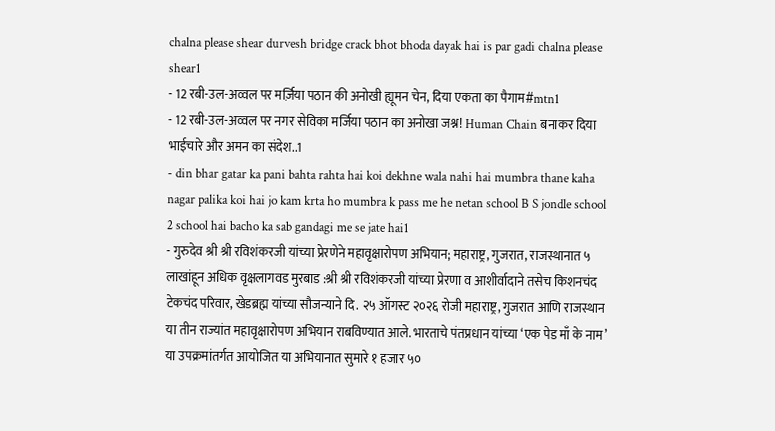chalna please shear durvesh bridge crack bhot bhoda dayak hai is par gadi chalna please shear1
- 12 रबी-उल-अव्वल पर मर्ज़िया पठान की अनोखी ह्यूमन चेन, दिया एकता का पैगाम#mtn1
- 12 रबी-उल-अव्वल पर नगर सेविका मर्जिया पठान का अनोखा जश्न! Human Chain बनाकर दिया भाईचारे और अमन का संदेश..1
- din bhar gatar ka pani bahta rahta hai koi dekhne wala nahi hai mumbra thane kaha nagar palika koi hai jo kam krta ho mumbra k pass me he netan school B S jondle school 2 school hai bacho ka sab gandagi me se jate hai1
- गुरुदेव श्री श्री रविशंकरजी यांच्या प्रेरणेने महावृक्षारोपण अभियान; महाराष्ट्र, गुजरात, राजस्थानात ५ लाखांहून अधिक वृक्षलागवड मुरबाड :श्री श्री रविशंकरजी यांच्या प्रेरणा व आशीर्वादाने तसेच किशनचंद टेकचंद परिवार, खेडब्रह्म यांच्या सौजन्याने दि. २५ ऑगस्ट २०२६ रोजी महाराष्ट्र, गुजरात आणि राजस्थान या तीन राज्यांत महावृक्षारोपण अभियान राबविण्यात आले. भारताचे पंतप्रधान यांच्या ‘एक पेड माँ के नाम’ या उपक्रमांतर्गत आयोजित या अभियानात सुमारे १ हजार ५०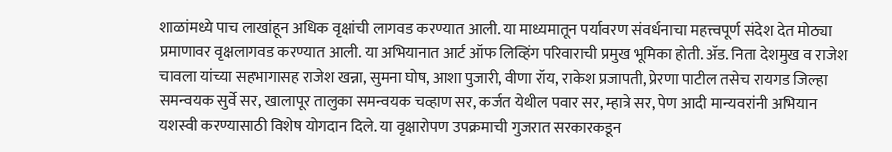शाळांमध्ये पाच लाखांहून अधिक वृक्षांची लागवड करण्यात आली. या माध्यमातून पर्यावरण संवर्धनाचा महत्त्वपूर्ण संदेश देत मोठ्या प्रमाणावर वृक्षलागवड करण्यात आली. या अभियानात आर्ट ऑफ लिव्हिंग परिवाराची प्रमुख भूमिका होती. ॲड. निता देशमुख व राजेश चावला यांच्या सहभागासह राजेश खन्ना, सुमना घोष, आशा पुजारी, वीणा रॉय, राकेश प्रजापती, प्रेरणा पाटील तसेच रायगड जिल्हा समन्वयक सुर्वे सर, खालापूर तालुका समन्वयक चव्हाण सर, कर्जत येथील पवार सर, म्हात्रे सर, पेण आदी मान्यवरांनी अभियान यशस्वी करण्यासाठी विशेष योगदान दिले. या वृक्षारोपण उपक्रमाची गुजरात सरकारकडून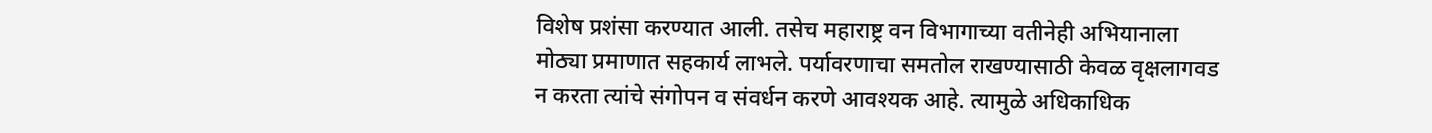विशेष प्रशंसा करण्यात आली. तसेच महाराष्ट्र वन विभागाच्या वतीनेही अभियानाला मोठ्या प्रमाणात सहकार्य लाभले. पर्यावरणाचा समतोल राखण्यासाठी केवळ वृक्षलागवड न करता त्यांचे संगोपन व संवर्धन करणे आवश्यक आहे. त्यामुळे अधिकाधिक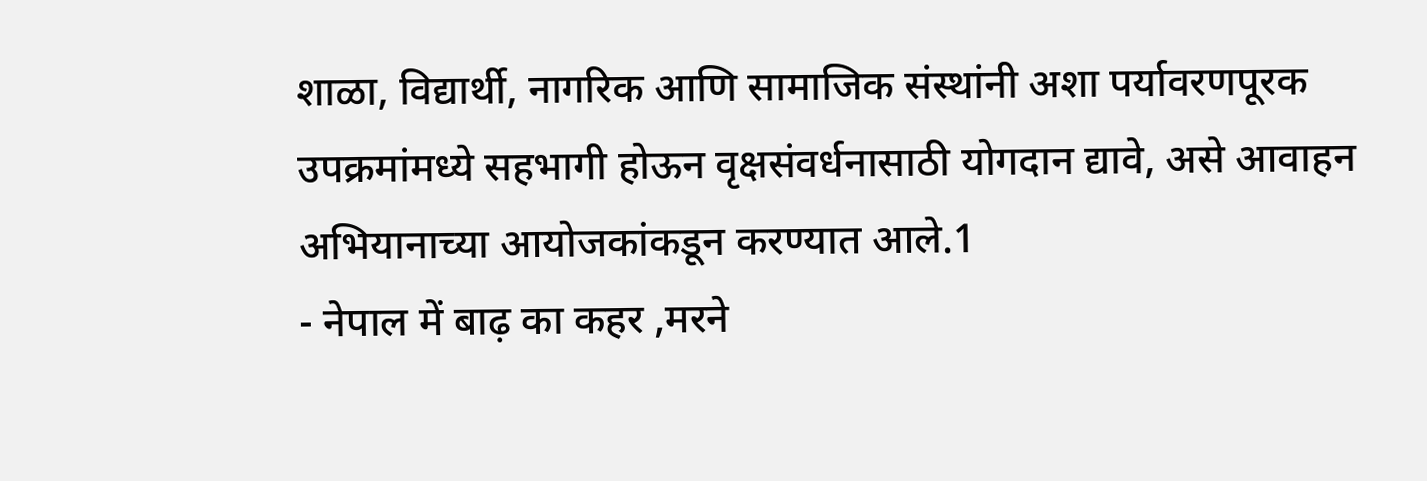शाळा, विद्यार्थी, नागरिक आणि सामाजिक संस्थांनी अशा पर्यावरणपूरक उपक्रमांमध्ये सहभागी होऊन वृक्षसंवर्धनासाठी योगदान द्यावे, असे आवाहन अभियानाच्या आयोजकांकडून करण्यात आले.1
- नेपाल में बाढ़ का कहर ,मरने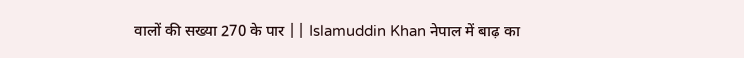वालों की सख्या 270 के पार || Islamuddin Khan नेपाल में बाढ़ का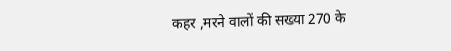कहर ,मरने वालों की सख्या 270 के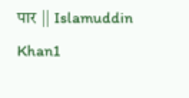पार || Islamuddin Khan1